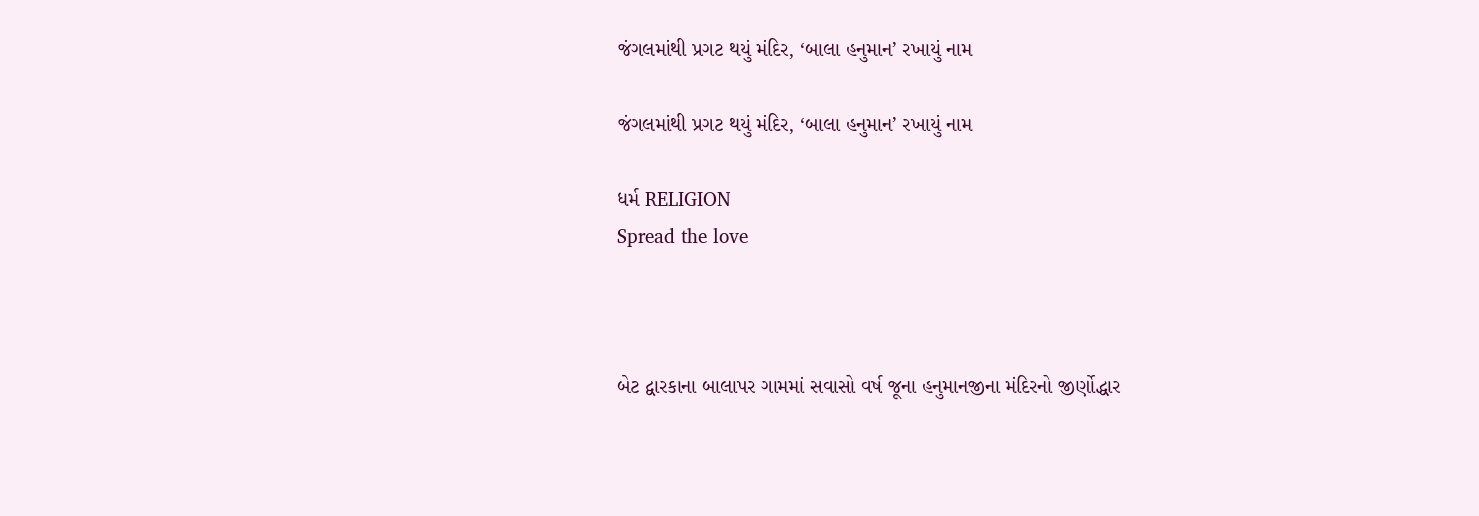જંગલમાંથી પ્રગટ થયું મંદિર, ‘બાલા હનુમાન’ રખાયું નામ

જંગલમાંથી પ્રગટ થયું મંદિર, ‘બાલા હનુમાન’ રખાયું નામ

ધર્મ RELIGION
Spread the love



બેટ દ્વારકાના બાલાપર ગામમાં સવાસો વર્ષ જૂના હનુમાનજીના મંદિરનો જીર્ણોદ્ધાર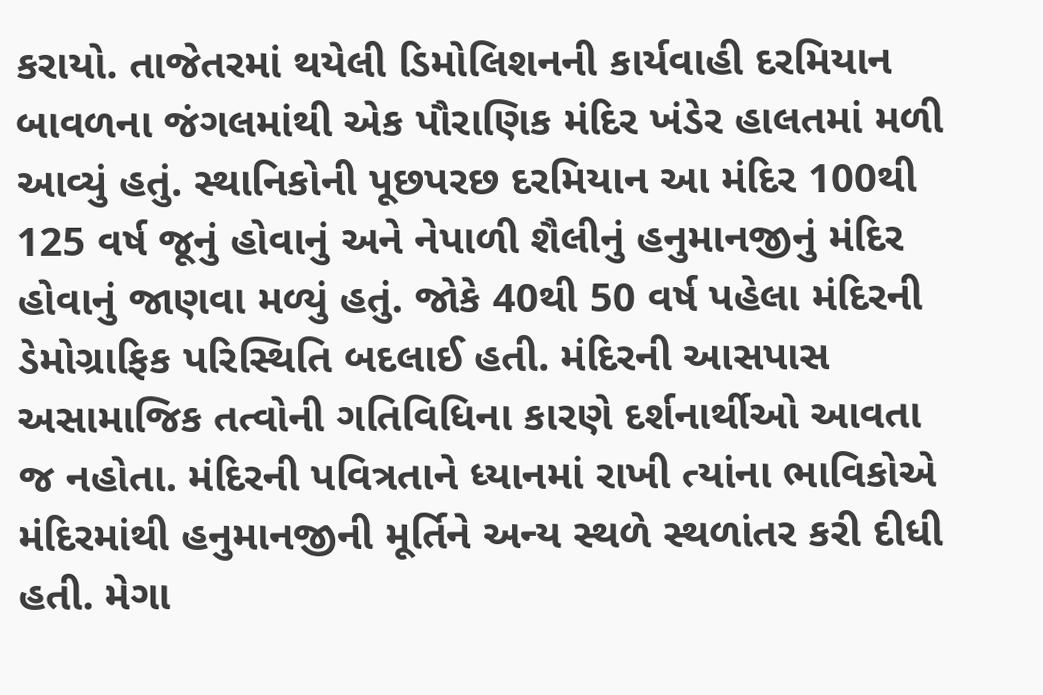કરાયો. તાજેતરમાં થયેલી ડિમોલિશનની કાર્યવાહી દરમિયાન બાવળના જંગલમાંથી એક પૌરાણિક મંદિર ખંડેર હાલતમાં મળી આવ્યું હતું. સ્થાનિકોની પૂછપરછ દરમિયાન આ મંદિર 100થી 125 વર્ષ જૂનું હોવાનું અને નેપાળી શૈલીનું હનુમાનજીનું મંદિર હોવાનું જાણવા મળ્યું હતું. જોકે 40થી 50 વર્ષ પહેલા મંદિરની ડેમોગ્રાફિક પરિસ્થિતિ બદલાઈ હતી. મંદિરની આસપાસ અસામાજિક તત્વોની ગતિવિધિના કારણે દર્શનાર્થીઓ આવતા જ નહોતા. મંદિરની પવિત્રતાને ધ્યાનમાં રાખી ત્યાંના ભાવિકોએ મંદિરમાંથી હનુમાનજીની મૂર્તિને અન્ય સ્થળે સ્થળાંતર કરી દીધી હતી. મેગા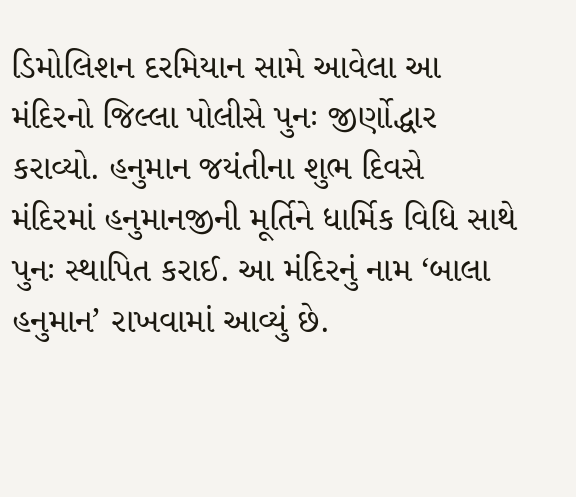ડિમોલિશન દરમિયાન સામે આવેલા આ મંદિરનો જિલ્લા પોલીસે પુનઃ જીર્ણોદ્ધાર કરાવ્યો. હનુમાન જયંતીના શુભ દિવસે મંદિરમાં હનુમાનજીની મૂર્તિને ધાર્મિક વિધિ સાથે પુનઃ સ્થાપિત કરાઈ. આ મંદિરનું નામ ‘બાલા હનુમાન’ રાખવામાં આવ્યું છે.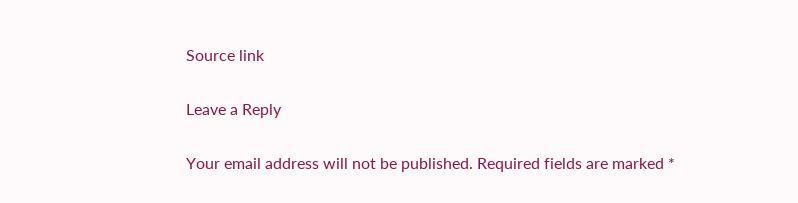Source link

Leave a Reply

Your email address will not be published. Required fields are marked *